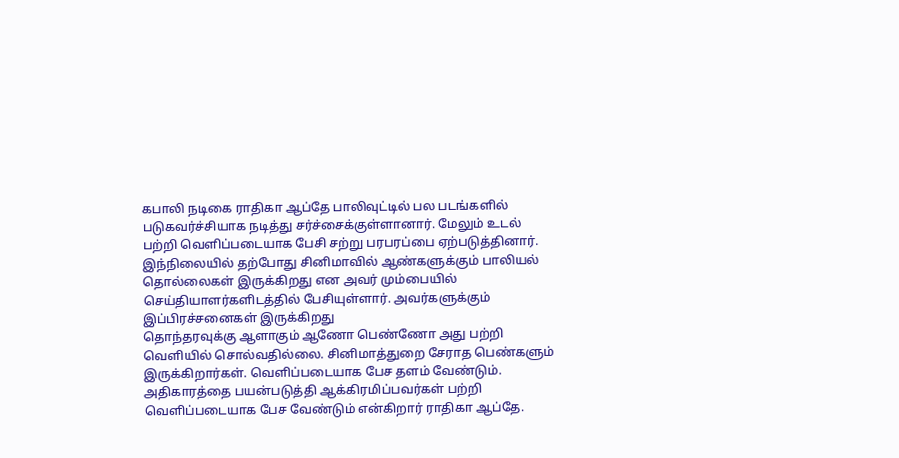கபாலி நடிகை ராதிகா ஆப்தே பாலிவுட்டில் பல படங்களில் படுகவர்ச்சியாக நடித்து சர்ச்சைக்குள்ளானார். மேலும் உடல் பற்றி வெளிப்படையாக பேசி சற்று பரபரப்பை ஏற்படுத்தினார்.
இந்நிலையில் தற்போது சினிமாவில் ஆண்களுக்கும் பாலியல் தொல்லைகள் இருக்கிறது என அவர் மும்பையில் செய்தியாளர்களிடத்தில் பேசியுள்ளார். அவர்களுக்கும் இப்பிரச்சனைகள் இருக்கிறது
தொந்தரவுக்கு ஆளாகும் ஆணோ பெண்ணோ அது பற்றி வெளியில் சொல்வதில்லை. சினிமாத்துறை சேராத பெண்களும் இருக்கிறார்கள். வெளிப்படையாக பேச தளம் வேண்டும்.
அதிகாரத்தை பயன்படுத்தி ஆக்கிரமிப்பவர்கள் பற்றி வெளிப்படையாக பேச வேண்டும் என்கிறார் ராதிகா ஆப்தே.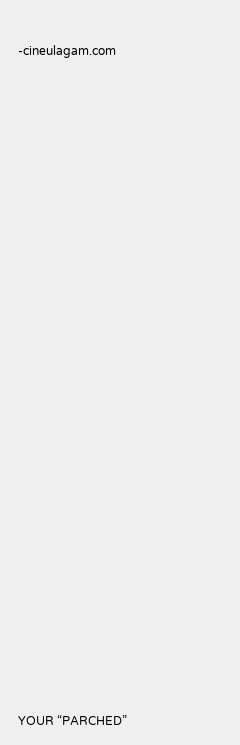-cineulagam.com

























YOUR “PARCHED”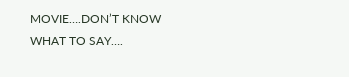MOVIE….DON’T KNOW WHAT TO SAY….